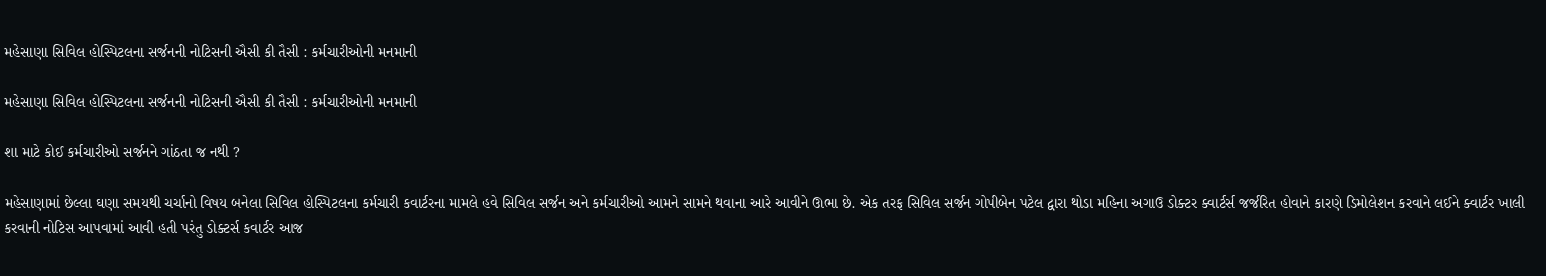મહેસાણા સિવિલ હોસ્પિટલના સર્જનની નોટિસની ઐસી કી તૈસી : કર્મચારીઓની મનમાની

મહેસાણા સિવિલ હોસ્પિટલના સર્જનની નોટિસની ઐસી કી તૈસી : કર્મચારીઓની મનમાની

શા માટે કોઈ કર્મચારીઓ સર્જનને ગાંઠતા જ નથી ?

મહેસાણામાં છેલ્લા ઘણા સમયથી ચર્ચાનો વિષય બનેલા સિવિલ હોસ્પિટલના કર્મચારી કવાર્ટરના મામલે હવે સિવિલ સર્જન અને કર્મચારીઓ આમને સામને થવાના આરે આવીને ઊભા છે. એક તરફ સિવિલ સર્જન ગોપીબેન પટેલ દ્વારા થોડા મહિના અગાઉ ડોક્ટર ક્વાર્ટર્સ જર્જરિત હોવાને કારણે ડિમોલેશન કરવાને લઈને ક્વાર્ટર ખાલી કરવાની નોટિસ આપવામાં આવી હતી પરંતુ ડોક્ટર્સ કવાર્ટર આજ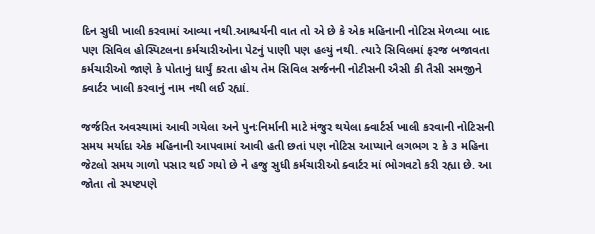દિન સુધી ખાલી કરવામાં આવ્યા નથી.આશ્ચર્યની વાત તો એ છે કે એક મહિનાની નોટિસ મેળવ્યા બાદ પણ સિવિલ હોસ્પિટલના કર્મચારીઓના પેટનું પાણી પણ હલ્યું નથી. ત્યારે સિવિલમાં ફરજ બજાવતા કર્મચારીઓ જાણે કે પોતાનું ધાર્યું કરતા હોય તેમ સિવિલ સર્જનની નોટીસની ઐસી કી તૈસી સમજીને ક્વાર્ટર ખાલી કરવાનું નામ નથી લઈ રહ્યાં.

જર્જરિત અવસ્થામાં આવી ગયેલા અને પુનઃનિર્માની માટે મંજુર થયેલા ક્વાર્ટર્સ ખાલી કરવાની નોટિસની સમય મર્યાદા એક મહિનાની આપવામાં આવી હતી છતાં પણ નોટિસ આપ્યાને લગભગ ૨ કે ૩ મહિના જેટલો સમય ગાળો પસાર થઈ ગયો છે ને હજુ સુધી કર્મચારીઓ ક્વાર્ટર માં ભોગવટો કરી રહ્યા છે. આ જોતા તો સ્પષ્ટપણે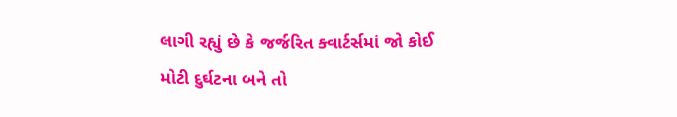લાગી રહ્યું છે કે જર્જરિત ક્વાર્ટર્સમાં જો કોઈ મોટી દુર્ઘટના બને તો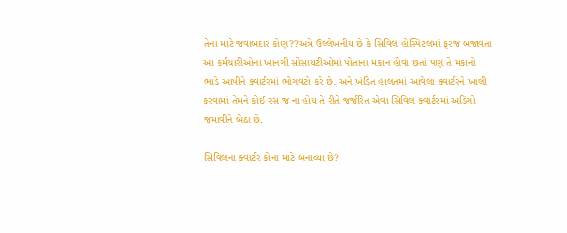તેના માટે જવાબદાર કોણ??અત્રે ઉલ્લેખનીય છે કે સિવિલ હોસ્પિટલમાં ફરજ બજાવતા આ કર્મચારીઓના ખાનગી સોસાયટીઓમાં પોતાના મકાન હોવા છતાં પણ તે મકાનો ભાડે આપીને ક્વાર્ટરમાં ભોગવટો કરે છે. અને ખંડિત હાલતમાં આવેલા ક્વાર્ટરને ખાલી કરવામાં તેમને કોઈ રસ જ ના હોય તે રીતે જર્જરિત એવા સિવિલ ક્વાર્ટરમાં અડિંગો જમાવીને બેઠા છે.

સિવિલના ક્વાર્ટર કોના માટે બનાવ્યા છે?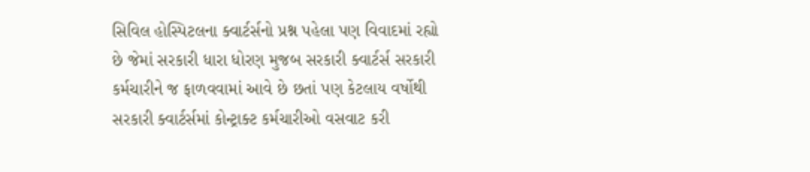સિવિલ હોસ્પિટલના ક્વાર્ટર્સનો પ્રશ્ન પહેલા પણ વિવાદમાં રહ્યો છે જેમાં સરકારી ધારા ધોરણ મુજબ સરકારી ક્વાર્ટર્સ સરકારી કર્મચારીને જ ફાળવવામાં આવે છે છતાં પણ કેટલાય વર્ષોથી સરકારી ક્વાર્ટર્સમાં કોન્ટ્રાક્ટ કર્મચારીઓ વસવાટ કરી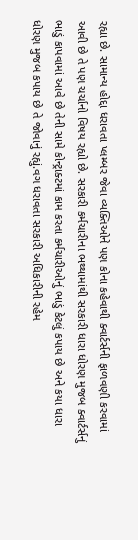રહ્યા છે. સામાન્ય હોદ્દા ધરાવતા પ્લમ્બર જેવા વ્યક્તિઓને પણ કોના કહેવાથી ક્વાર્ટર્સની ફાળવણી કરવામાં આવી છે તે પણ ચર્ચાનો વિષય રહ્યો છે. સરકારી કર્મચારીના ભથ્થામાંથી સરકારી ધારા ધોરણ મુજબ ક્વાર્ટર્સનું ભાડું કાપવામાં આવે છે તેની સામે કોન્ટ્રાક્ટમાં કામ કરતા કર્મચારીઓનું ભાડું કેટલું કપાય છે અને કયા ધારા ધોરણ મુજબ કપાય છે તે જોવાનું રહ્યું.વગ ધરાવતા સરકારી અધિકારીની રહેમ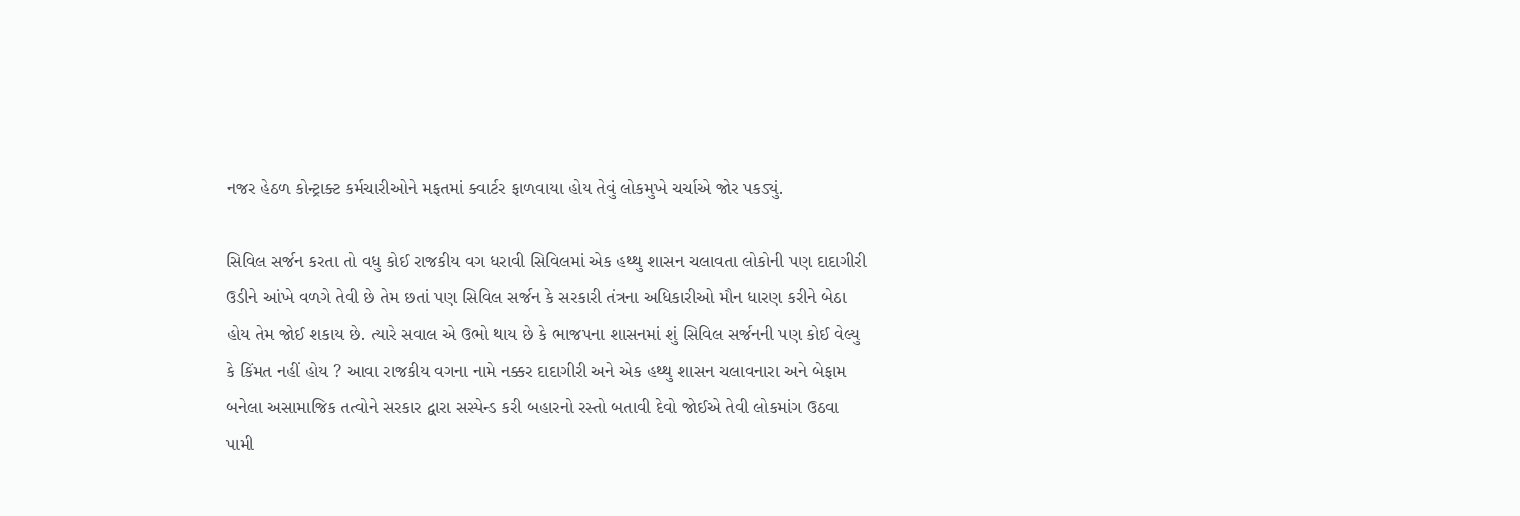નજર હેઠળ કોન્ટ્રાક્ટ કર્મચારીઓને મફતમાં ક્વાર્ટર ફાળવાયા હોય તેવું લોકમુખે ચર્ચાએ જોર પકડ્યું.

સિવિલ સર્જન કરતા તો વધુ કોઈ રાજકીય વગ ધરાવી સિવિલમાં એક હથ્થુ શાસન ચલાવતા લોકોની પણ દાદાગીરી ઉડીને આંખે વળગે તેવી છે તેમ છતાં પણ સિવિલ સર્જન કે સરકારી તંત્રના અધિકારીઓ મૌન ધારણ કરીને બેઠા હોય તેમ જોઈ શકાય છે. ત્યારે સવાલ એ ઉભો થાય છે કે ભાજપના શાસનમાં શું સિવિલ સર્જનની પણ કોઈ વેલ્યુ કે કિંમત નહીં હોય ? આવા રાજકીય વગના નામે નક્કર દાદાગીરી અને એક હથ્થુ શાસન ચલાવનારા અને બેફામ બનેલા અસામાજિક તત્વોને સરકાર દ્વારા સસ્પેન્ડ કરી બહારનો રસ્તો બતાવી દેવો જોઈએ તેવી લોકમાંગ ઉઠવા પામી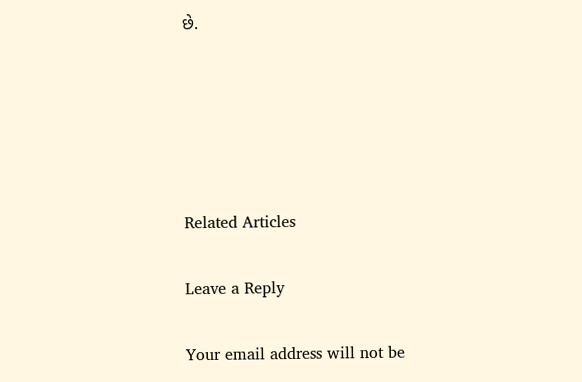છે.





Related Articles

Leave a Reply

Your email address will not be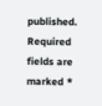published. Required fields are marked *